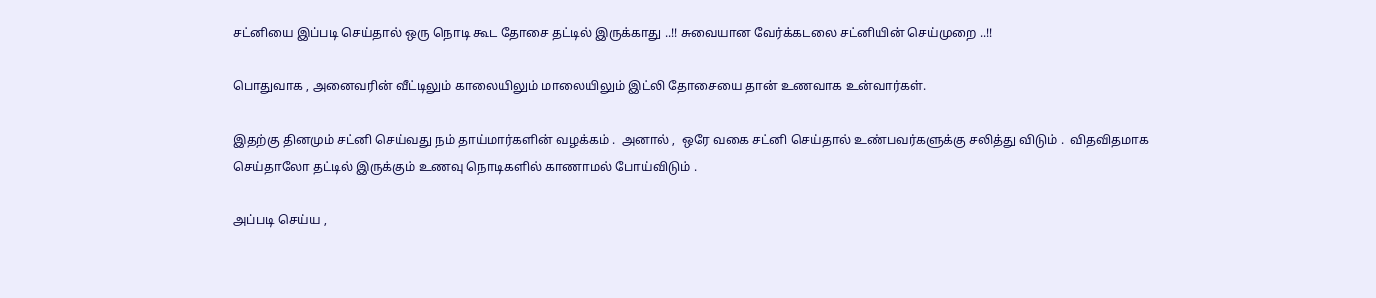சட்னியை இப்படி செய்தால் ஒரு நொடி கூட தோசை தட்டில் இருக்காது ..!! சுவையான வேர்க்கடலை சட்னியின் செய்முறை ..!!

பொதுவாக , அனைவரின் வீட்டிலும் காலையிலும் மாலையிலும் இட்லி தோசையை தான் உணவாக உன்வார்கள்.

இதற்கு தினமும் சட்னி செய்வது நம் தாய்மார்களின் வழக்கம் .  அனால் ,  ஒரே வகை சட்னி செய்தால் உண்பவர்களுக்கு சலித்து விடும் .  விதவிதமாக செய்தாலோ தட்டில் இருக்கும் உணவு நொடிகளில் காணாமல் போய்விடும் .

அப்படி செய்ய ,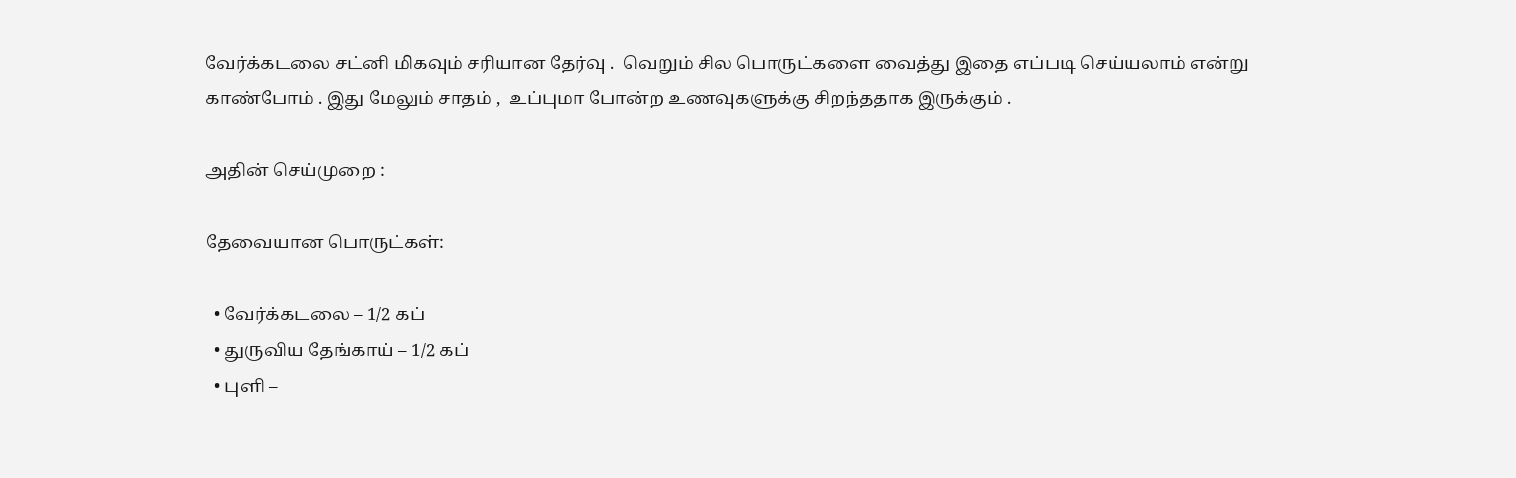வேர்க்கடலை சட்னி மிகவும் சரியான தேர்வு .  வெறும் சில பொருட்களை வைத்து இதை எப்படி செய்யலாம் என்று காண்போம் . இது மேலும் சாதம் ,  உப்புமா போன்ற உணவுகளுக்கு சிறந்ததாக இருக்கும் .

அதின் செய்முறை :

தேவையான பொருட்கள்:

  • வேர்க்கடலை – 1/2 கப்
  • துருவிய தேங்காய் – 1/2 கப்
  • புளி –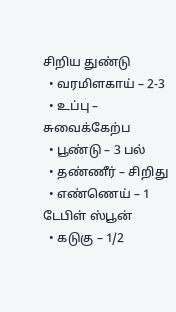சிறிய துண்டு
  • வரமிளகாய் – 2-3
  • உப்பு – சுவைக்கேற்ப
  • பூண்டு – 3 பல்
  • தண்ணீர் – சிறிது
  • எண்ணெய் – 1 டேபிள் ஸ்பூன்
  • கடுகு – 1/2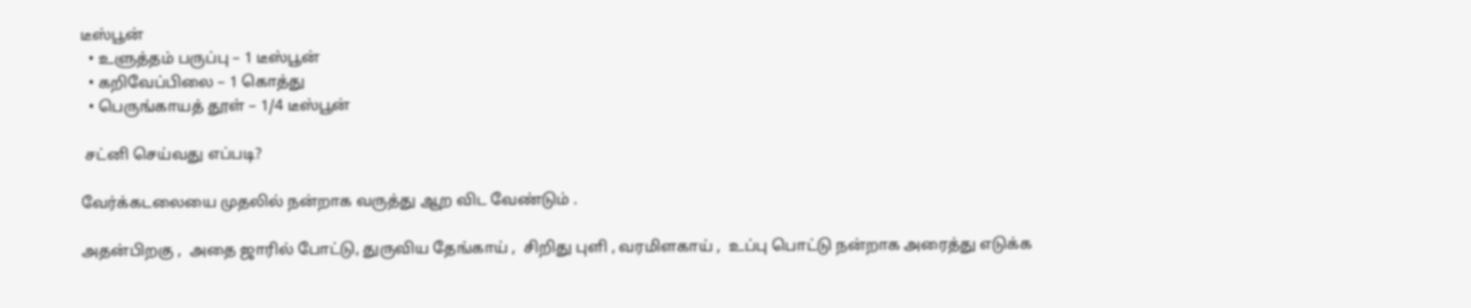டீஸ்பூன்
  • உளுத்தம் பருப்பு – 1 டீஸ்பூன்
  • கறிவேப்பிலை – 1 கொத்து
  • பெருங்காயத் தூள் – 1/4 டீஸ்பூன்

 சட்னி செய்வது எப்படி?

வேர்க்கடலையை முதலில் நன்றாக வருத்து ஆற விட வேண்டும் .

அதன்பிறகு ,  அதை ஜாரில் போட்டு, துருவிய தேங்காய் ,  சிறிது புளி , வரமிளகாய் ,  உப்பு பொட்டு நன்றாக அரைத்து எடுக்க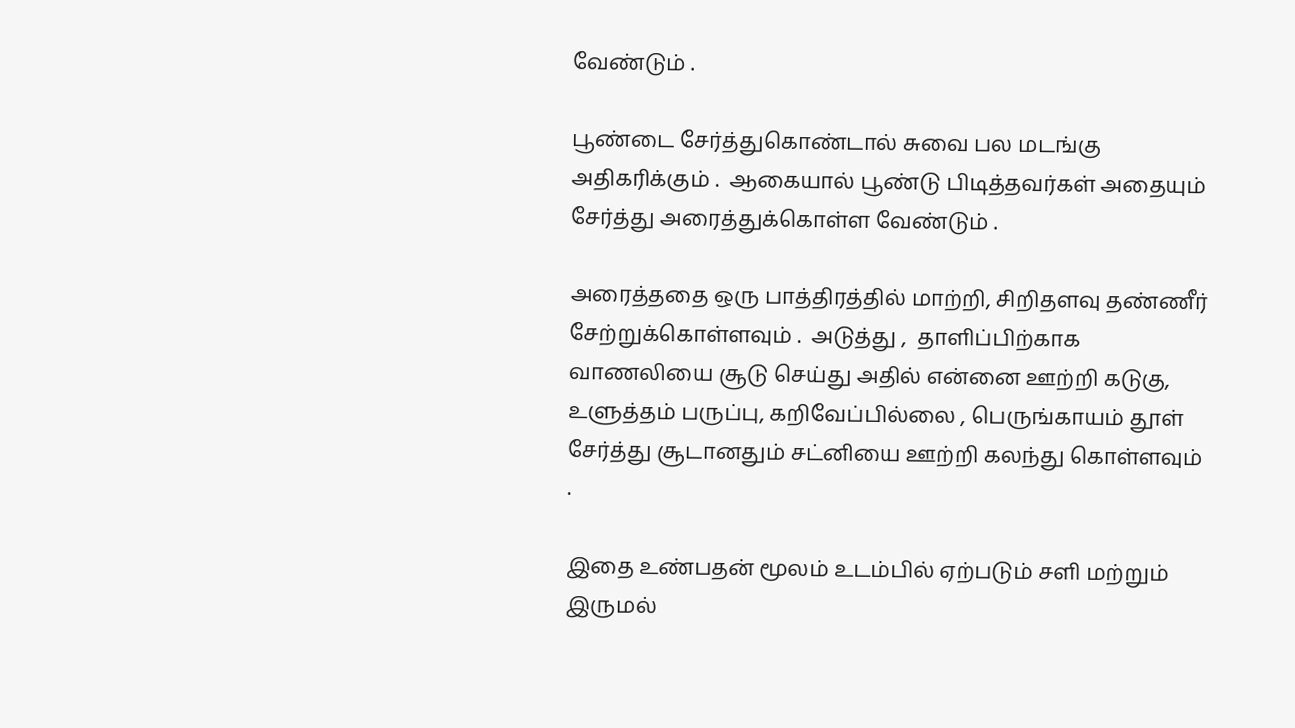வேண்டும் .

பூண்டை சேர்த்துகொண்டால் சுவை பல மடங்கு அதிகரிக்கும் .  ஆகையால் பூண்டு பிடித்தவர்கள் அதையும் சேர்த்து அரைத்துக்கொள்ள வேண்டும் .

அரைத்ததை ஒரு பாத்திரத்தில் மாற்றி, சிறிதளவு தண்ணீர் சேற்றுக்கொள்ளவும் .  அடுத்து ,  தாளிப்பிற்காக வாணலியை சூடு செய்து அதில் என்னை ஊற்றி கடுகு, உளுத்தம் பருப்பு, கறிவேப்பில்லை , பெருங்காயம் தூள் சேர்த்து சூடானதும் சட்னியை ஊற்றி கலந்து கொள்ளவும் .

இதை உண்பதன் மூலம் உடம்பில் ஏற்படும் சளி மற்றும் இருமல்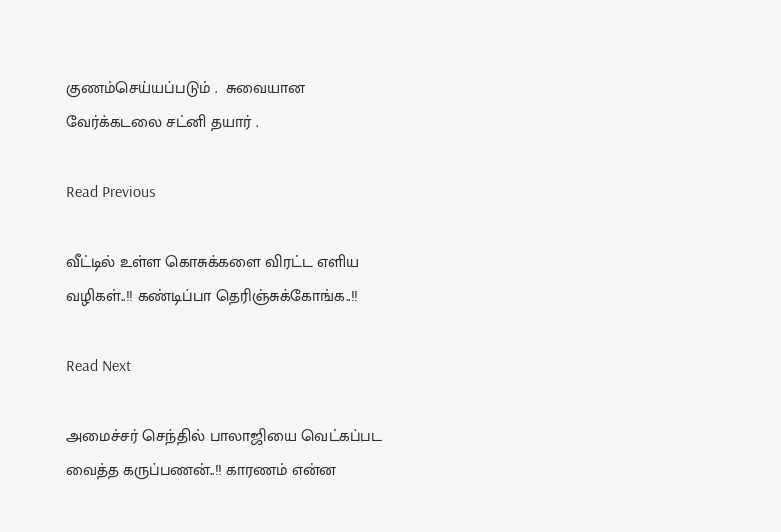குணம்செய்யப்படும் .  சுவையான வேர்க்கடலை சட்னி தயார் .

Read Previous

வீட்டில் உள்ள கொசுக்களை விரட்ட எளிய வழிகள்..!! கண்டிப்பா தெரிஞ்சுக்கோங்க..!!

Read Next

அமைச்சர் செந்தில் பாலாஜியை வெட்கப்பட வைத்த கருப்பணன்..!! காரணம் என்ன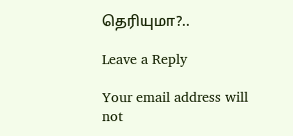தெரியுமா?..

Leave a Reply

Your email address will not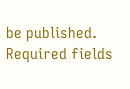be published. Required fields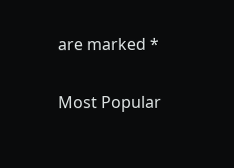are marked *

Most Popular